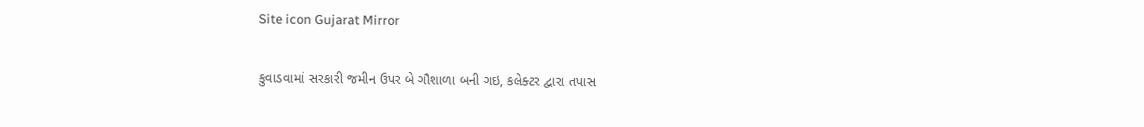Site icon Gujarat Mirror

કુવાડવામાં સરકારી જમીન ઉપર બે ગૌશાળા બની ગઇ, કલેક્ટર દ્વારા તપાસ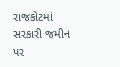રાજકોટમાં સરકારી જમીન પર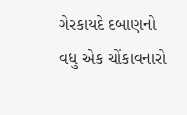ગેરકાયદે દબાણનો વધુ એક ચોંકાવનારો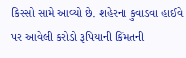કિસ્સો સામે આવ્યો છે. શહેરના કુવાડવા હાઈવે પર આવેલી કરોડો રૂપિયાની કિંમતની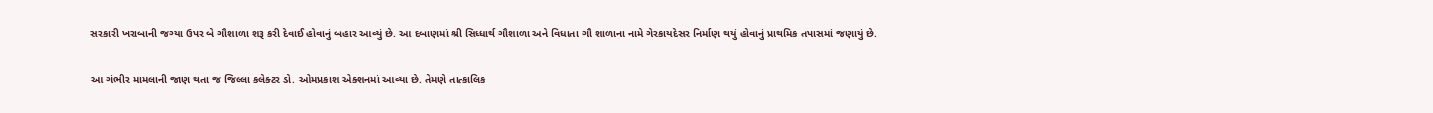સરકારી ખરાબાની જગ્યા ઉપર બે ગૌશાળા શરૂ કરી દેવાઈ હોવાનું બહાર આવ્યું છે. આ દબાણમાં શ્રી સિધ્ધાર્થ ગૌશાળા અને વિધાતા ગૌ શાળાના નામે ગેરકાયદેસર નિર્માણ થયું હોવાનું પ્રાથમિક તપાસમાં જણાયું છે.

આ ગંભીર મામલાની જાણ થતા જ જિલ્લા કલેક્ટર ડો. ઓમપ્રકાશ એક્શનમાં આવ્યા છે. તેમણે તાત્કાલિક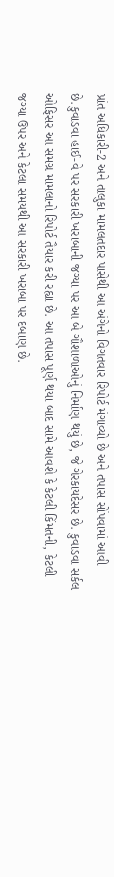પ્રાંત અધિકારી-2 અને તાલુકા મામલતદાર પાસેથી આ અંગેનો વિગતવાર રિપોર્ટ મંગાવ્યો છે અને તપાસ સોંપવામાં આવી છે.કુવાડવા હાઈ-વે પર સરકારી ખરાબાની જગ્યા પર આ બે ગૌશાળાઓનું નિર્માણ થયું છે, જે ગેરકાયદેસર છે. કુવાડવા સર્કલ ઓફિસર આ સમગ્ર મામલાનો રિપોર્ટ તૈયાર કરી રહ્યા છે. આ તપાસ પૂર્ણ થયા બાદ સામે આવશે કે કેટલી કિંમતની, કેટલી જગ્યા ઉપર અને કેટલા સમયથી આ સરકારી ખરાબા પર દબાણ છે.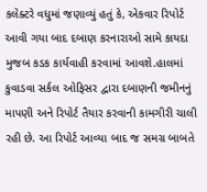કલેક્ટરે વધુમાં જણાવ્યું હતું કે, એકવાર રિપોર્ટ આવી ગયા બાદ દબાણ કરનારાઓ સામે કાયદા મુજબ કડક કાર્યવાહી કરવામાં આવશે.હાલમાં કુવાડવા સર્કલ ઓફિસર દ્વારા દબાણની જમીનનું માપણી અને રિપોર્ટ તૈયાર કરવાની કામગીરી ચાલી રહી છે. આ રિપોર્ટ આવ્યા બાદ જ સમગ્ર બાબતે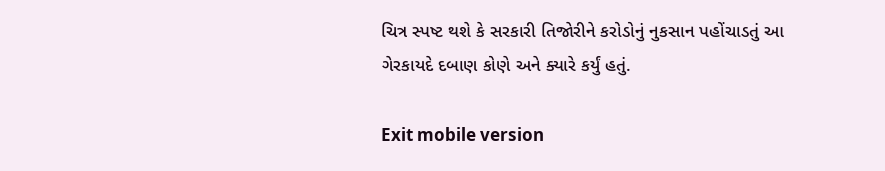ચિત્ર સ્પષ્ટ થશે કે સરકારી તિજોરીને કરોડોનું નુકસાન પહોંચાડતું આ ગેરકાયદે દબાણ કોણે અને ક્યારે કર્યું હતું.

Exit mobile version